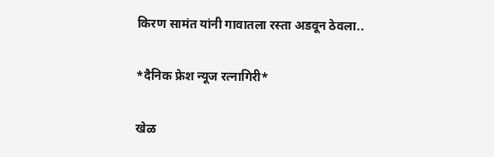किरण सामंत यांनी गावातला रस्ता अडवून ठेवला..

*दैनिक फ्रेश न्यूज रत्नागिरी*

खेळ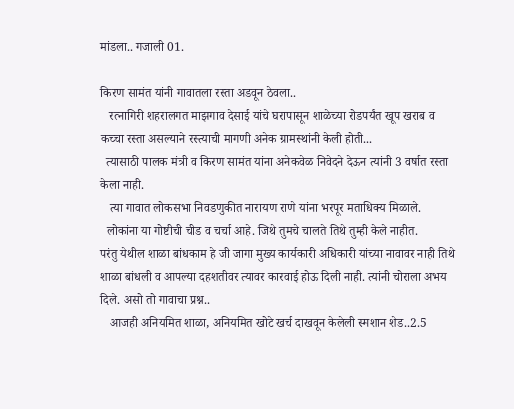मांडला.. गजाली 01.

किरण सामंत यांनी गावातला रस्ता अडवून ठेवला..
   रत्नागिरी शहरालगत माझगाव देसाई यांचे घरापासून शाळेच्या रोडपर्यंत खूप खराब व कच्चा रस्ता असल्याने रस्त्याची मागणी अनेक ग्रामस्थांनी केली होती...
  त्यासाठी पालक मंत्री व किरण सामंत यांना अनेकवेळ निवेदने देऊन त्यांनी 3 वर्षात रस्ता केला नाही.
   त्या गावात लोकसभा निवडणुकीत नारायण राणे यांना भरपूर मताधिक्य मिळाले.
  लोकांना या गोष्टीची चीड व चर्चा आहे. जिथे तुमचे चालते तिथे तुम्ही केले नाहीत.
परंतु येथील शाळा बांधकाम हे जी जागा मुख्य कार्यकारी अधिकारी यांच्या नावावर नाही तिथे शाळा बांधली व आपल्या दहशतीवर त्यावर कारवाई होऊ दिली नाही. त्यांनी चोराला अभय दिले. असो तो गावाचा प्रश्न..
   आजही अनियमित शाळा, अनियमित खोटे खर्च दाखवून केलेली स्मशान शेड..2.5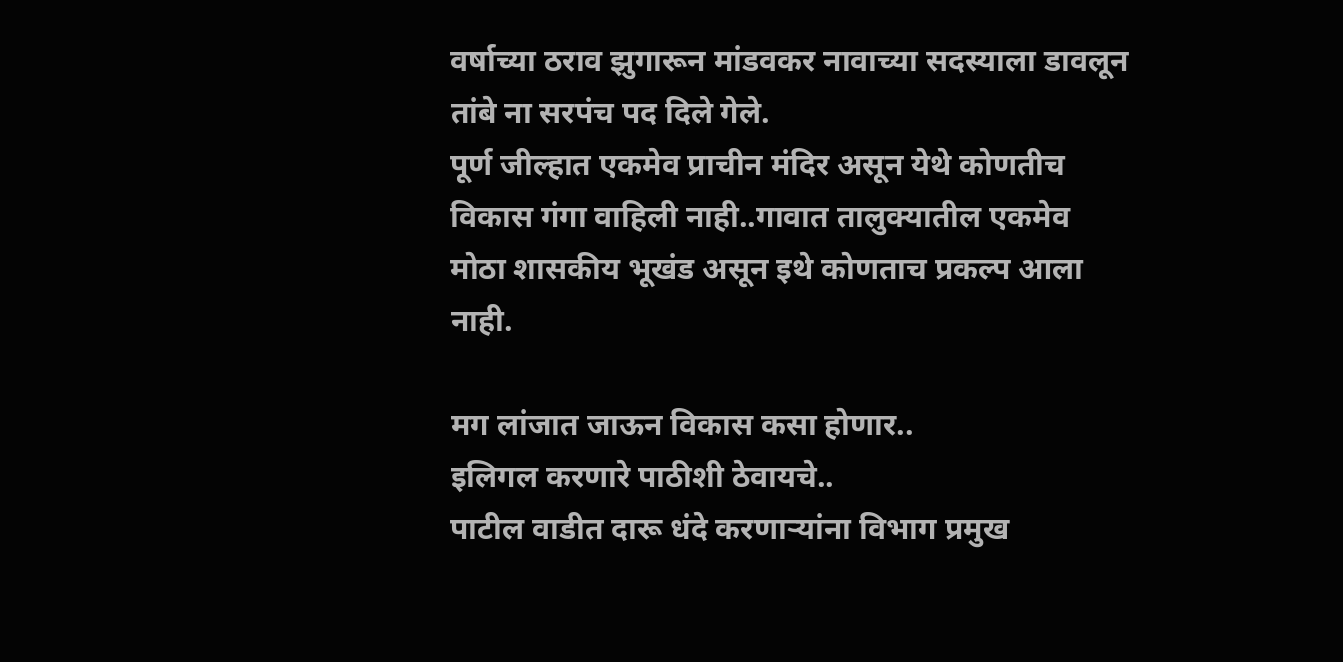वर्षाच्या ठराव झुगारून मांडवकर नावाच्या सदस्याला डावलून तांबे ना सरपंच पद दिले गेले.
पूर्ण जील्हात एकमेव प्राचीन मंदिर असून येथे कोणतीच विकास गंगा वाहिली नाही..गावात तालुक्यातील एकमेव मोठा शासकीय भूखंड असून इथे कोणताच प्रकल्प आला नाही.

मग लांजात जाऊन विकास कसा होणार..
इलिगल करणारे पाठीशी ठेवायचे..
पाटील वाडीत दारू धंदे करणाऱ्यांना विभाग प्रमुख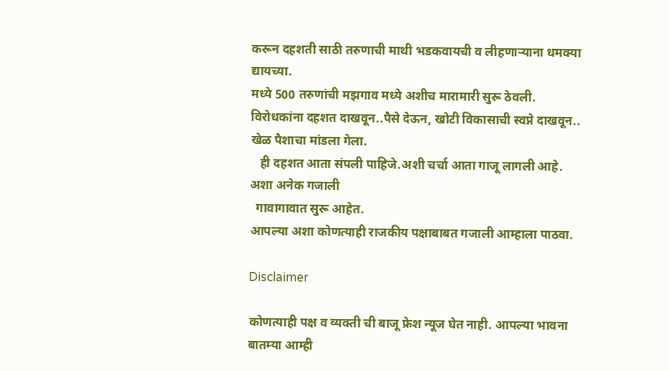करून दहशती साठी तरुणाची माथी भडकवायची व लीहणाऱ्याना धमक्या द्यायच्या.
मध्ये 500 तरुणांची मझगाव मध्ये अशीच मारामारी सुरू ठेवली.
विरोधकांना दहशत दाखवून..पैसे देऊन, खोटी विकासाची स्वप्ने दाखवून..
खेळ पैशाचा मांडला गेला.
   ही दहशत आता संपली पाहिजे.अशी चर्चा आता गाजू लागली आहे.
अशा अनेक गजाली
  गावागावात सुरू आहेत.
आपल्या अशा कोणत्याही राजकीय पक्षाबाबत गजाली आम्हाला पाठवा.

Disclaimer

कोणत्याही पक्ष व व्यक्ती ची बाजू फ्रेश न्यूज घेत नाही. आपल्या भावना बातम्या आम्ही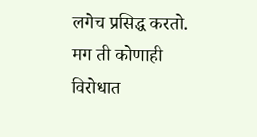लगेच प्रसिद्ध करतो.
मग ती कोणाही विरोधात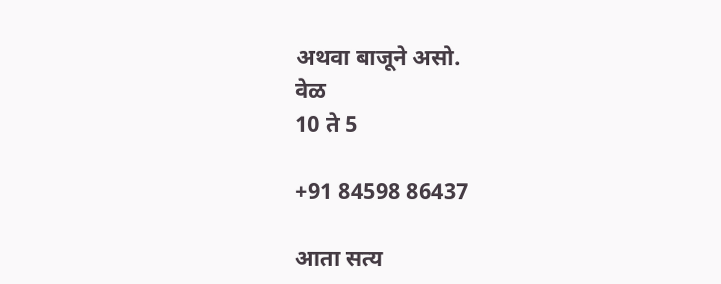अथवा बाजूने असो.
वेळ
10 ते 5

+91 84598 86437

आता सत्य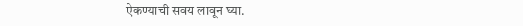ऐकण्याची सवय लावून घ्या.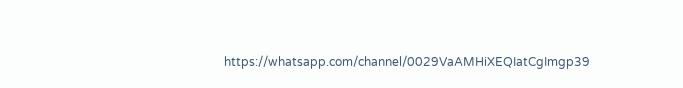https://whatsapp.com/channel/0029VaAMHiXEQIatCgImgp39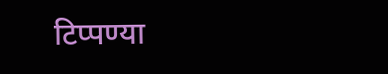टिप्पण्या